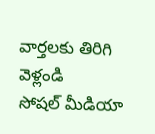వార్తలకు తిరిగి వెళ్లండి
సోషల్ మీడియా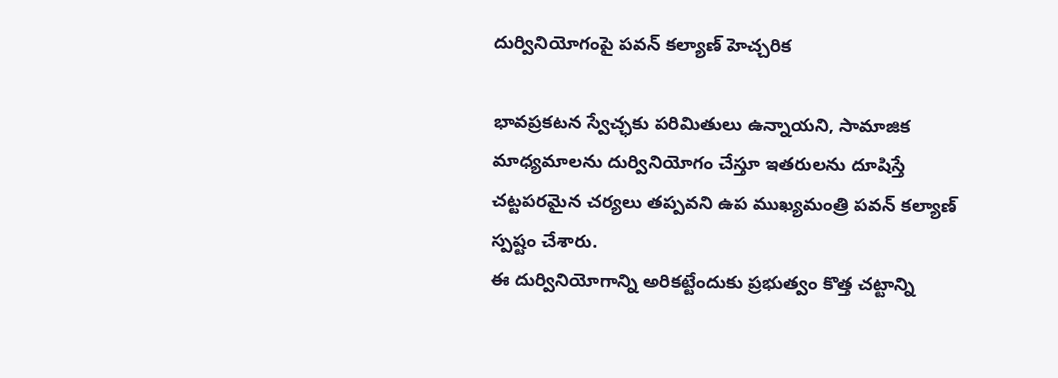దుర్వినియోగంపై పవన్ కల్యాణ్ హెచ్చరిక

భావప్రకటన స్వేచ్ఛకు పరిమితులు ఉన్నాయని, సామాజిక మాధ్యమాలను దుర్వినియోగం చేస్తూ ఇతరులను దూషిస్తే చట్టపరమైన చర్యలు తప్పవని ఉప ముఖ్యమంత్రి పవన్ కల్యాణ్ స్పష్టం చేశారు.
ఈ దుర్వినియోగాన్ని అరికట్టేందుకు ప్రభుత్వం కొత్త చట్టాన్ని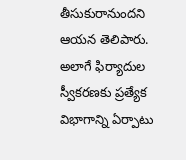తీసుకురానుందని ఆయన తెలిపారు. అలాగే ఫిర్యాదుల స్వీకరణకు ప్రత్యేక విభాగాన్ని ఏర్పాటు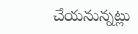చేయనున్నట్లు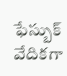ఫేస్బుక్ వేదికగా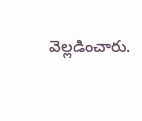వెల్లడించారు.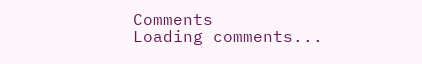Comments
Loading comments...